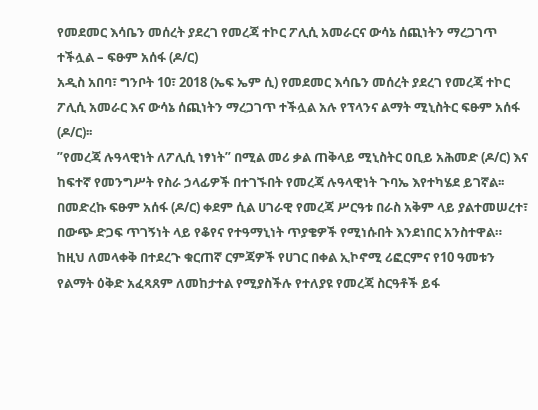የመደመር እሳቤን መሰረት ያደረገ የመረጃ ተኮር ፖሊሲ አመራርና ውሳኔ ሰጪነትን ማረጋገጥ ተችሏል – ፍፁም አሰፋ (ዶ/ር)
አዲስ አበባ፣ ግንቦት 10፣ 2018 (ኤፍ ኤም ሲ) የመደመር እሳቤን መሰረት ያደረገ የመረጃ ተኮር ፖሊሲ አመራር እና ውሳኔ ሰጪነትን ማረጋገጥ ተችሏል አሉ የፕላንና ልማት ሚኒስትር ፍፁም አሰፋ (ዶ/ር)፡፡
”የመረጃ ሉዓላዊነት ለፖሊሲ ነፃነት” በሚል መሪ ቃል ጠቅላይ ሚኒስትር ዐቢይ አሕመድ (ዶ/ር) እና ከፍተኛ የመንግሥት የስራ ኃላፊዎች በተገኙበት የመረጃ ሉዓላዊነት ጉባኤ እየተካሄደ ይገኛል፡፡
በመድረኩ ፍፁም አሰፋ (ዶ/ር) ቀደም ሲል ሀገራዊ የመረጃ ሥርዓቱ በራስ አቅም ላይ ያልተመሠረተ፣ በውጭ ድጋፍ ጥገኝነት ላይ የቆየና የተዓማኒነት ጥያቄዎች የሚነሱበት እንደነበር አንስተዋል።
ከዚህ ለመላቀቅ በተደረጉ ቁርጠኛ ርምጃዎች የሀገር በቀል ኢኮኖሚ ሪፎርምና የ10 ዓመቱን የልማት ዕቅድ አፈጻጸም ለመከታተል የሚያስችሉ የተለያዩ የመረጃ ስርዓቶች ይፋ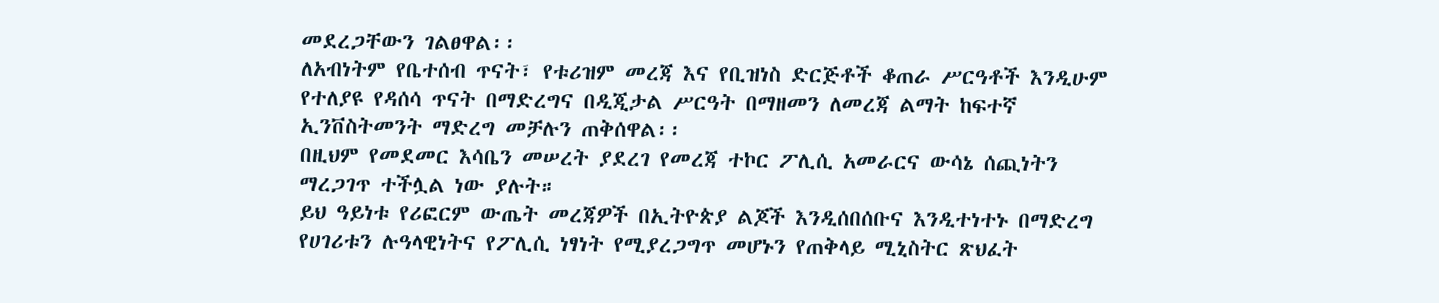መደረጋቸውን ገልፀዋል፡፡
ለአብነትም የቤተሰብ ጥናት፣ የቱሪዝም መረጃ እና የቢዝነስ ድርጅቶች ቆጠራ ሥርዓቶች እንዲሁም የተለያዩ የዳሰሳ ጥናት በማድረግና በዲጂታል ሥርዓት በማዘመን ለመረጃ ልማት ከፍተኛ ኢንቨስትመንት ማድረግ መቻሉን ጠቅሰዋል፡፡
በዚህም የመደመር እሳቤን መሠረት ያደረገ የመረጃ ተኮር ፖሊሲ አመራርና ውሳኔ ሰጪነትን ማረጋገጥ ተችሏል ነው ያሉት።
ይህ ዓይነቱ የሪፎርም ውጤት መረጃዎች በኢትዮጵያ ልጆች እንዲሰበሰቡና እንዲተነተኑ በማድረግ የሀገሪቱን ሉዓላዊነትና የፖሊሲ ነፃነት የሚያረጋግጥ መሆኑን የጠቅላይ ሚኒስትር ጽህፈት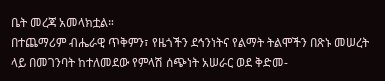ቤት መረጃ አመላክቷል።
በተጨማሪም ብሔራዊ ጥቅምን፣ የዜጎችን ደኅንነትና የልማት ትልሞችን በጽኑ መሠረት ላይ በመገንባት ከተለመደው የምላሽ ሰጭነት አሠራር ወደ ቅድመ-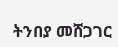ትንበያ መሸጋገር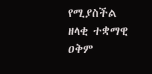የሚያስችል ዘላቂ ተቋማዊ ዐቅም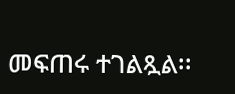መፍጠሩ ተገልጿል፡፡